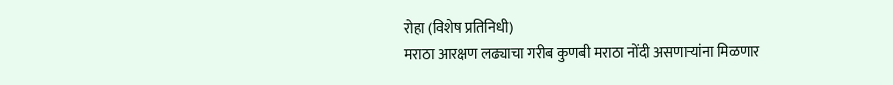रोहा (विशेष प्रतिनिधी)
मराठा आरक्षण लढ्याचा गरीब कुणबी मराठा नोंदी असणाऱ्यांना मिळणार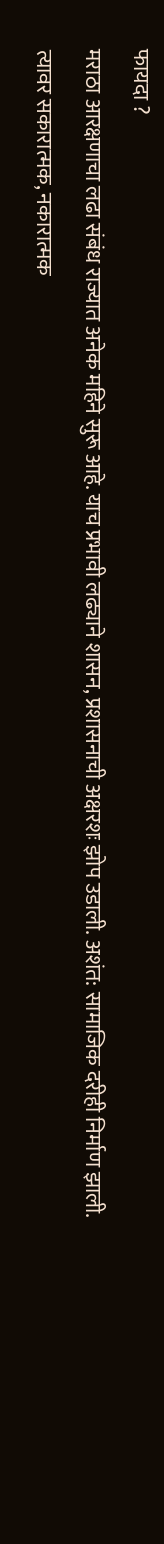फायदा ?
मराठा आरक्षणाचा लढा संबंध राज्यात अनेक महिने सुरू आहे. याच प्रभावी लढ्याने शासन, प्रशासनाची अक्षरशः झोप उडाली. अशंत: सामाजिक दरीही निर्माण झाली. त्यावर सकारात्मक, नकारात्मक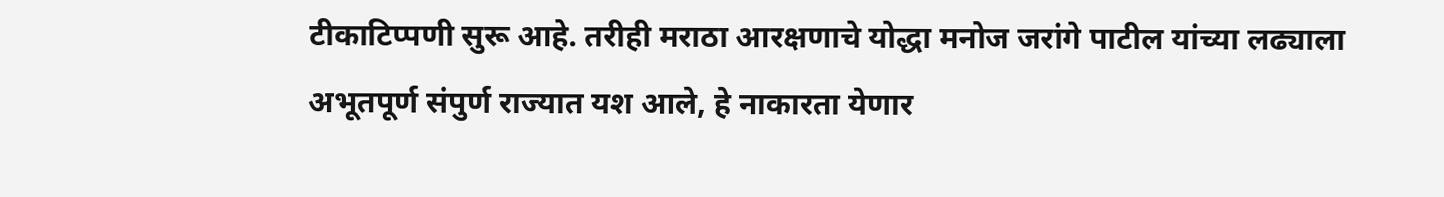टीकाटिप्पणी सुरू आहे. तरीही मराठा आरक्षणाचे योद्धा मनोज जरांगे पाटील यांच्या लढ्याला अभूतपूर्ण संपुर्ण राज्यात यश आले, हे नाकारता येणार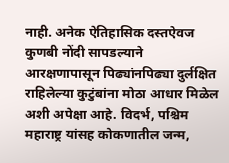नाही. अनेक ऐतिहासिक दस्तऐवज कुणबी नोंदी सापडल्याने आरक्षणापासून पिढ्यांनपिढ्या दुर्लक्षित राहिलेल्या कुटुंबांना मोठा आधार मिळेल अशी अपेक्षा आहे. विदर्भ, पश्चिम महाराष्ट्र यांसह कोकणातील जन्म,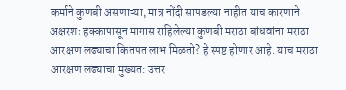कर्माने कुणबी असणाऱ्या, मात्र नोंदी सापडल्या नाहीत याच कारणाने अक्षरशः हक्कापासून मागास राहिलेल्या कुणबी मराठा बांधवांना मराठा आरक्षण लढ्याचा कितपत लाभ मिळतो? हे स्पष्ट होणार आहे. याच मराठा आरक्षण लढ्याचा मुख्यत: उत्तर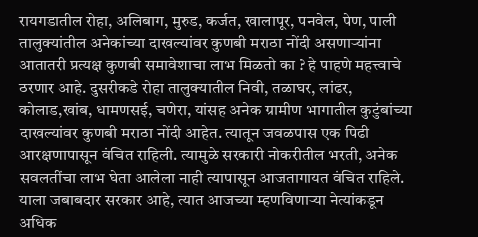रायगडातील रोहा, अलिबाग, मुरुड, कर्जत, खालापूर, पनवेल, पेण, पाली तालुक्यांतील अनेकांच्या दाखल्यांवर कुणबी मराठा नोंदी असणाऱ्यांना आतातरी प्रत्यक्ष कुणबी समावेशाचा लाभ मिळतो का ? हे पाहणे महत्त्वाचे ठरणार आहे. दुसरीकडे रोहा तालुक्यातील निवी, तळाघर, लांढर, कोलाड,खांब, धामणसई, चणेरा, यांसह अनेक ग्रामीण भागातील कुटुंबांच्या दाखल्यांवर कुणबी मराठा नोंदी आहेत. त्यातून जवळपास एक पिढी आरक्षणापासून वंचित राहिली. त्यामुळे सरकारी नोकरीतील भरती, अनेक सवलतींचा लाभ घेता आलेला नाही त्यापासून आजतागायत वंचित राहिले. याला जबाबदार सरकार आहे, त्यात आजच्या म्हणविणाऱ्या नेत्यांकडून अधिक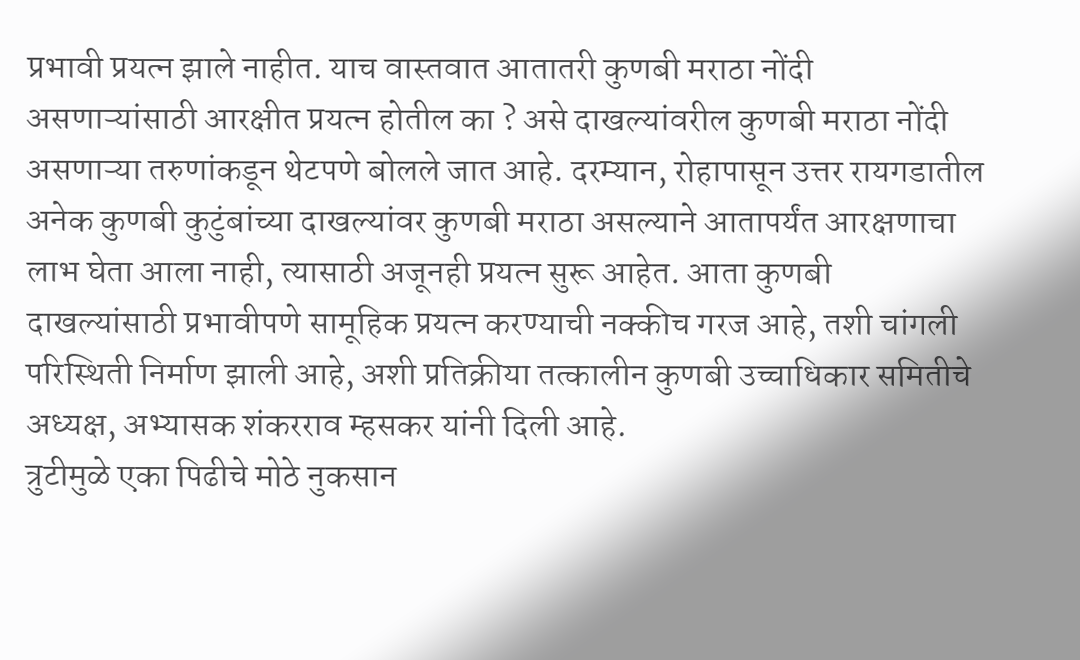प्रभावी प्रयत्न झाले नाहीत. याच वास्तवात आतातरी कुणबी मराठा नोंदी असणाऱ्यांसाठी आरक्षीत प्रयत्न होतील का ? असे दाखल्यांवरील कुणबी मराठा नोंदी असणाऱ्या तरुणांकडून थेटपणे बोलले जात आहे. दरम्यान, रोहापासून उत्तर रायगडातील अनेक कुणबी कुटुंबांच्या दाखल्यांवर कुणबी मराठा असल्याने आतापर्यंत आरक्षणाचा लाभ घेता आला नाही, त्यासाठी अजूनही प्रयत्न सुरू आहेत. आता कुणबी दाखल्यांसाठी प्रभावीपणे सामूहिक प्रयत्न करण्याची नक्कीच गरज आहे, तशी चांगली परिस्थिती निर्माण झाली आहे, अशी प्रतिक्रीया तत्कालीन कुणबी उच्चाधिकार समितीचे अध्यक्ष, अभ्यासक शंकरराव म्हसकर यांनी दिली आहे.
त्रुटीमुळे एका पिढीचे मोठे नुकसान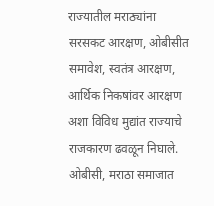राज्यातील मराठ्यांना सरसकट आरक्षण, ओबीसीत समावेश, स्वतंत्र आरक्षण, आर्थिक निकषांवर आरक्षण अशा विविध मुद्यांत राज्याचे राजकारण ढवळून निघाले. ओबीसी, मराठा समाजात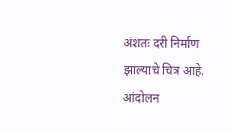अंशतः दरी निर्माण झाल्याचे चित्र आहे. आंदोलन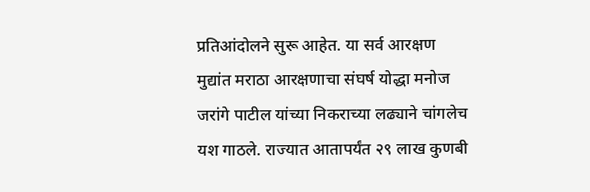प्रतिआंदोलने सुरू आहेत. या सर्व आरक्षण मुद्यांत मराठा आरक्षणाचा संघर्ष योद्धा मनोज जरांगे पाटील यांच्या निकराच्या लढ्याने चांगलेच यश गाठले. राज्यात आतापर्यंत २९ लाख कुणबी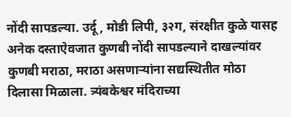नोंदी सापडल्या. उर्दू, मोडी लिपी, ३२ग, संरक्षीत कुळे यासह अनेक दस्ताऐवजात कुणबी नोंदी सापडल्याने दाखल्यांवर कुणबी मराठा, मराठा असणाऱ्यांना सद्यस्थितीत मोठा दिलासा मिळाला. त्र्यंबकेश्वर मंदिराच्या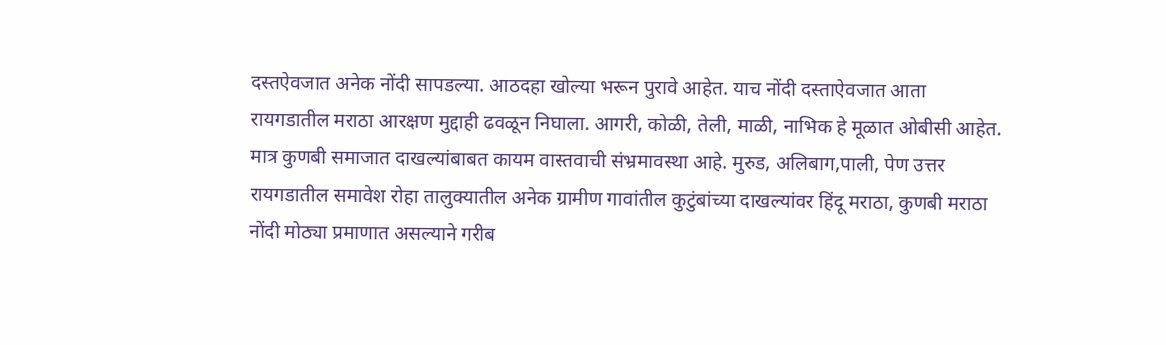दस्तऐवजात अनेक नोंदी सापडल्या. आठदहा खोल्या भरून पुरावे आहेत. याच नोंदी दस्ताऐवजात आता रायगडातील मराठा आरक्षण मुद्दाही ढवळून निघाला. आगरी, कोळी, तेली, माळी, नाभिक हे मूळात ओबीसी आहेत. मात्र कुणबी समाजात दाखल्यांबाबत कायम वास्तवाची संभ्रमावस्था आहे. मुरुड, अलिबाग,पाली, पेण उत्तर रायगडातील समावेश रोहा तालुक्यातील अनेक ग्रामीण गावांतील कुटुंबांच्या दाखल्यांवर हिंदू मराठा, कुणबी मराठा नोंदी मोठ्या प्रमाणात असल्याने गरीब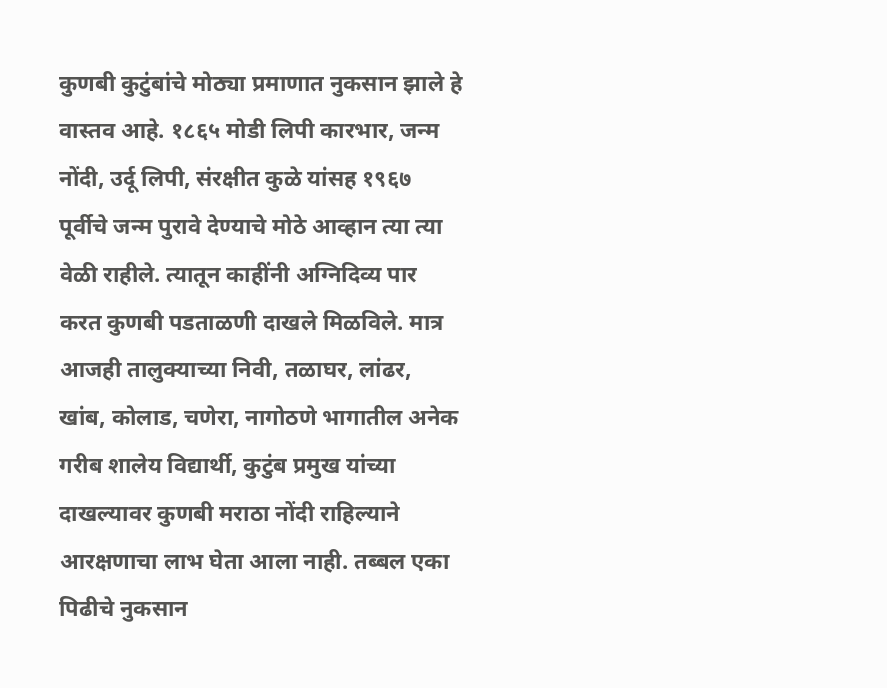कुणबी कुटुंबांचे मोठ्या प्रमाणात नुकसान झाले हे वास्तव आहे. १८६५ मोडी लिपी कारभार, जन्म नोंदी, उर्दू लिपी, संरक्षीत कुळे यांसह १९६७ पूर्वीचे जन्म पुरावे देण्याचे मोठे आव्हान त्या त्या वेळी राहीले. त्यातून काहींनी अग्निदिव्य पार करत कुणबी पडताळणी दाखले मिळविले. मात्र आजही तालुक्याच्या निवी, तळाघर, लांढर, खांब, कोलाड, चणेरा, नागोठणे भागातील अनेक गरीब शालेय विद्यार्थी, कुटुंब प्रमुख यांच्या दाखल्यावर कुणबी मराठा नोंदी राहिल्याने आरक्षणाचा लाभ घेता आला नाही. तब्बल एका पिढीचे नुकसान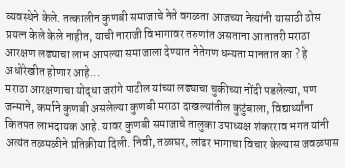व्यवस्थेने केले. तत्कालीन कुणबी समाजाचे नेते वगळता आजच्या नेत्यांनी यासाठी ठोस प्रयत्न केले केले नाहीत, याची नाराजी विभागावर तरुणांत असताना आतातरी मराठा आरक्षण लढ्याचा लाभ आपल्या समाजाला देण्यात नेतेगण धन्यता मानतात का ? हे अधोरेखीत होणार आहे...
मराठा आरक्षणाचा योद्धा जरांगे पाटील यांच्या लढ्याचा चुकीच्या नोंदी पडलेल्या, पण जन्माने, कर्माने कुणबी असलेल्या कुणबी मराठा दाखल्यांतील कुटुंबाला, विद्यार्थ्यांना कितपत लाभदायक आहे. यावर कुणबी समाजाचे तालुका उपाध्यक्ष शंकरराव भगत यांनी अत्यंत तळमळीने प्रतिक्रीया दिली. निवी, तळाघर, लांढर भागाचा विचार केल्यास जवळपास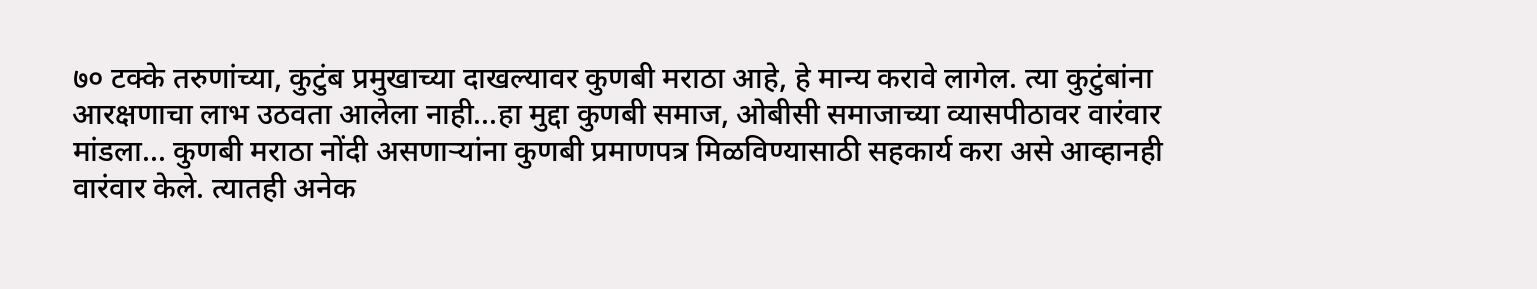७० टक्के तरुणांच्या, कुटुंब प्रमुखाच्या दाखल्यावर कुणबी मराठा आहे, हे मान्य करावे लागेल. त्या कुटुंबांना आरक्षणाचा लाभ उठवता आलेला नाही...हा मुद्दा कुणबी समाज, ओबीसी समाजाच्या व्यासपीठावर वारंवार मांडला... कुणबी मराठा नोंदी असणाऱ्यांना कुणबी प्रमाणपत्र मिळविण्यासाठी सहकार्य करा असे आव्हानही वारंवार केले. त्यातही अनेक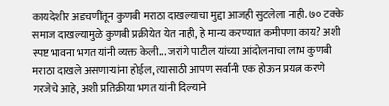कायदेशीर अडचणींतून कुणबी मराठा दाखल्याचा मुद्दा आजही सुटलेला नाही. ७० टक्के समाज दाखल्यामुळे कुणबी प्रक्रीयेत येत नाही, हे मान्य करण्यात कमीपणा काय? अशी स्पष्ट भावना भगत यांनी व्यक्त केली... जरांगे पाटील यांच्या आंदोलनाचा लाभ कुणबी मराठा दाखले असणाऱ्यांना होईल, त्यासाठी आपण सर्वांनी एक होऊन प्रयत्न करणे गरजेचे आहे, अशी प्रतिक्रीया भगत यांनी दिल्याने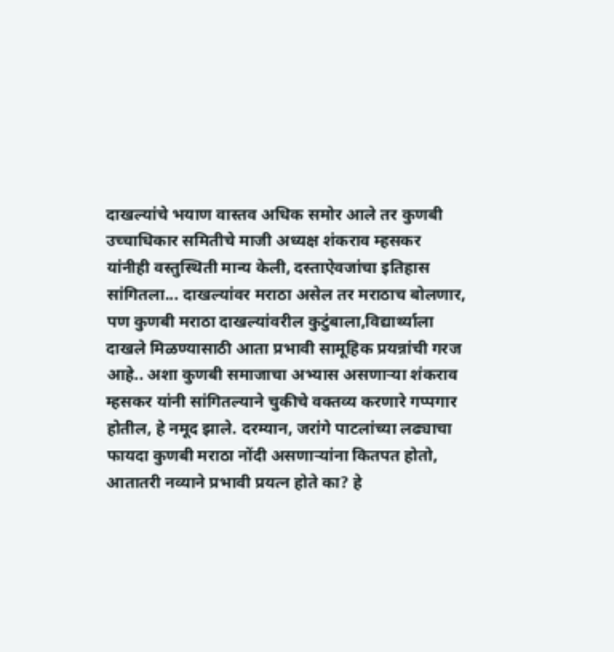दाखल्यांचे भयाण वास्तव अधिक समोर आले तर कुणबी उच्चाधिकार समितीचे माजी अध्यक्ष शंकराव म्हसकर यांनीही वस्तुस्थिती मान्य केली, दस्ताऐवजांचा इतिहास सांगितला... दाखल्यांवर मराठा असेल तर मराठाच बोलणार, पण कुणबी मराठा दाखल्यांवरील कुटुंबाला,विद्यार्थ्याला दाखले मिळण्यासाठी आता प्रभावी सामूहिक प्रयन्नांची गरज आहे.. अशा कुणबी समाजाचा अभ्यास असणाऱ्या शंकराव म्हसकर यांनी सांगितल्याने चुकीचे वक्तव्य करणारे गप्पगार होतील, हे नमूद झाले. दरम्यान, जरांगे पाटलांच्या लढ्याचा फायदा कुणबी मराठा नोंदी असणाऱ्यांना कितपत होतो, आतातरी नव्याने प्रभावी प्रयत्न होते का? हे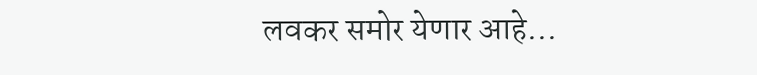लवकर समोर येणार आहे...